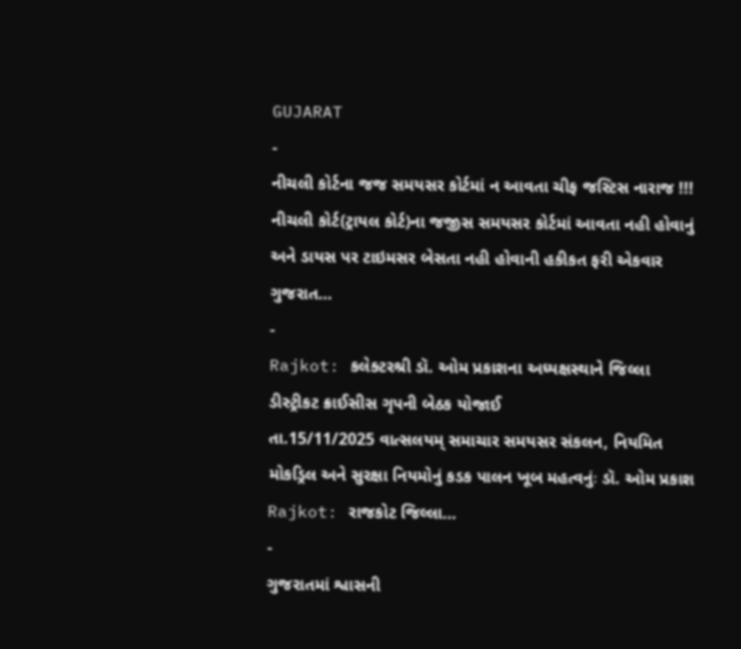GUJARAT
-
નીચલી કોર્ટના જજ સમયસર કોર્ટમાં ન આવતા ચીફ જસ્ટિસ નારાજ !!!
નીચલી કોર્ટ(ટ્રાયલ કોર્ટ)ના જજીસ સમયસર કોર્ટમાં આવતા નહી હોવાનું અને ડાયસ પર ટાઇમસર બેસતા નહી હોવાની હકીકત ફરી એકવાર ગુજરાત…
-
Rajkot: કલેક્ટરશ્રી ડૉ. ઓમ પ્રકાશના અધ્યક્ષસ્થાને જિલ્લા ડીસ્ટ્રીકટ ક્રાઈસીસ ગૃપની બેઠક યોજાઈ
તા.15/11/2025 વાત્સલયમ્ સમાચાર સમયસર સંકલન, નિયમિત મોકડ્રિલ અને સુરક્ષા નિયમોનું કડક પાલન ખૂબ મહત્વનુંઃ ડૉ. ઓમ પ્રકાશ Rajkot: રાજકોટ જિલ્લા…
-
ગુજરાતમાં શ્વાસની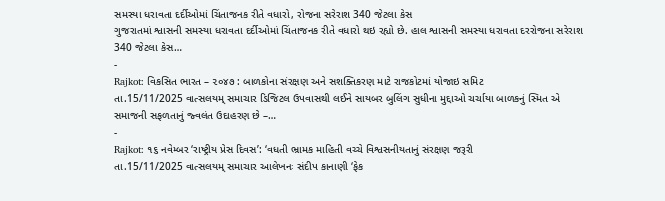સમસ્યા ધરાવતા દર્દીઓમાં ચિંતાજનક રીતે વધારો, રોજના સરેરાશ 340 જેટલા કેસ
ગુજરાતમાં શ્વાસની સમસ્યા ધરાવતા દર્દીઓમાં ચિંતાજનક રીતે વધારો થઇ રહ્યો છે. હાલ શ્વાસની સમસ્યા ધરાવતા દરરોજના સરેરાશ 340 જેટલા કેસ…
-
Rajkot: વિકસિત ભારત – ૨૦૪૭ : બાળકોના સંરક્ષણ અને સશક્તિકરણ માટે રાજકોટમાં યોજાઇ સમિટ
તા.15/11/2025 વાત્સલયમ્ સમાચાર ડિજિટલ ઉપવાસથી લઈને સાયબર બુલિંગ સુધીના મુદ્દાઓ ચર્ચાયા બાળકનું સ્મિત એ સમાજની સફળતાનું જ્વલંત ઉદાહરણ છે –…
-
Rajkot: ૧૬ નવેમ્બર ‘રાષ્ટ્રીય પ્રેસ દિવસ’: ‘વધતી ભ્રામક માહિતી વચ્ચે વિશ્વસનીયતાનું સંરક્ષણ જરૂરી
તા.15/11/2025 વાત્સલયમ્ સમાચાર આલેખનઃ સંદીપ કાનાણી ‘ફેક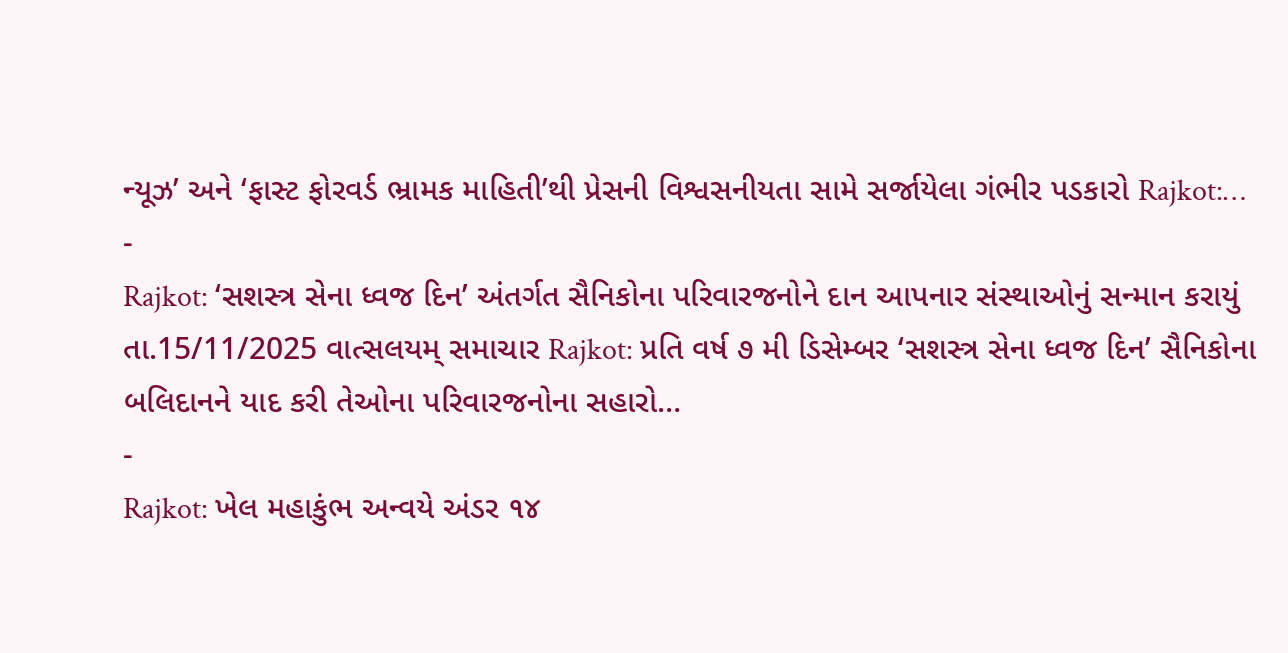ન્યૂઝ’ અને ‘ફાસ્ટ ફોરવર્ડ ભ્રામક માહિતી’થી પ્રેસની વિશ્વસનીયતા સામે સર્જાયેલા ગંભીર પડકારો Rajkot:…
-
Rajkot: ‘સશસ્ત્ર સેના ધ્વજ દિન’ અંતર્ગત સૈનિકોના પરિવારજનોને દાન આપનાર સંસ્થાઓનું સન્માન કરાયું
તા.15/11/2025 વાત્સલયમ્ સમાચાર Rajkot: પ્રતિ વર્ષ ૭ મી ડિસેમ્બર ‘સશસ્ત્ર સેના ધ્વજ દિન’ સૈનિકોના બલિદાનને યાદ કરી તેઓના પરિવારજનોના સહારો…
-
Rajkot: ખેલ મહાકુંભ અન્વયે અંડર ૧૪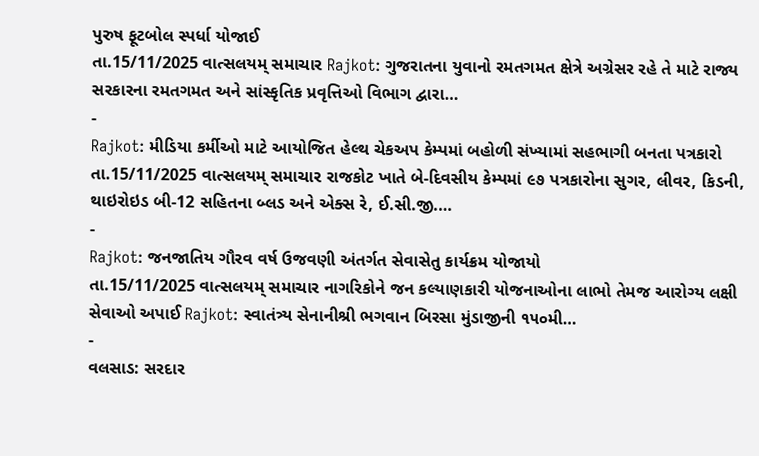પુરુષ ફૂટબોલ સ્પર્ધા યોજાઈ
તા.15/11/2025 વાત્સલયમ્ સમાચાર Rajkot: ગુજરાતના યુવાનો રમતગમત ક્ષેત્રે અગ્રેસર રહે તે માટે રાજ્ય સરકારના રમતગમત અને સાંસ્કૃતિક પ્રવૃત્તિઓ વિભાગ દ્વારા…
-
Rajkot: મીડિયા કર્મીઓ માટે આયોજિત હેલ્થ ચેકઅપ કેમ્પમાં બહોળી સંખ્યામાં સહભાગી બનતા પત્રકારો
તા.15/11/2025 વાત્સલયમ્ સમાચાર રાજકોટ ખાતે બે-દિવસીય કેમ્પમાં ૯૭ પત્રકારોના સુગર, લીવર, કિડની, થાઇરોઇડ બી-12 સહિતના બ્લડ અને એક્સ રે, ઈ.સી.જી.…
-
Rajkot: જનજાતિય ગૌરવ વર્ષ ઉજવણી અંતર્ગત સેવાસેતુ કાર્યક્રમ યોજાયો
તા.15/11/2025 વાત્સલયમ્ સમાચાર નાગરિકોને જન કલ્યાણકારી યોજનાઓના લાભો તેમજ આરોગ્ય લક્ષી સેવાઓ અપાઈ Rajkot: સ્વાતંત્ર્ય સેનાનીશ્રી ભગવાન બિરસા મુંડાજીની ૧૫૦મી…
-
વલસાડ: સરદાર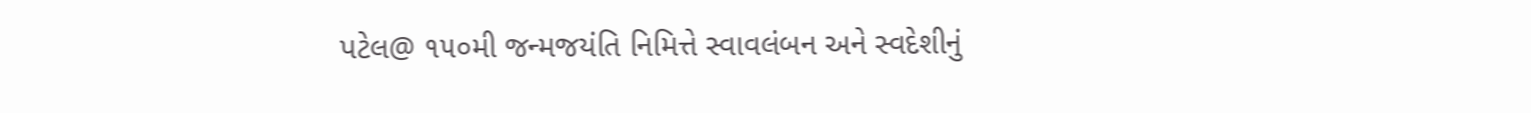પટેલ@ ૧૫૦મી જન્મજયંતિ નિમિત્તે સ્વાવલંબન અને સ્વદેશીનું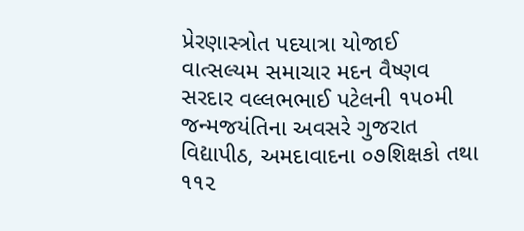પ્રેરણાસ્ત્રોત પદયાત્રા યોજાઈ
વાત્સલ્યમ સમાચાર મદન વૈષ્ણવ સરદાર વલ્લભભાઈ પટેલની ૧૫૦મી જન્મજયંતિના અવસરે ગુજરાત વિદ્યાપીઠ, અમદાવાદના ૦૭શિક્ષકો તથા ૧૧૨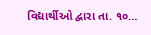વિદ્યાર્થીઓ દ્વારા તા. ૧૦…